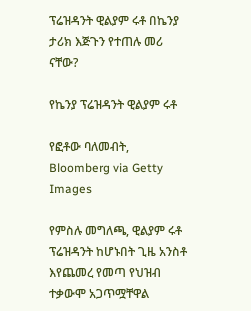ፕሬዝዳንት ዊልያም ሩቶ በኬንያ ታሪክ እጅጉን የተጠሉ መሪ ናቸው?

የኬንያ ፕሬዝዳንት ዊልያም ሩቶ

የፎቶው ባለመብት, Bloomberg via Getty Images

የምስሉ መግለጫ, ዊልያም ሩቶ ፕሬዝዳንት ከሆኑበት ጊዜ አንስቶ እየጨመረ የመጣ የህዝብ ተቃውሞ አጋጥሟቸዋል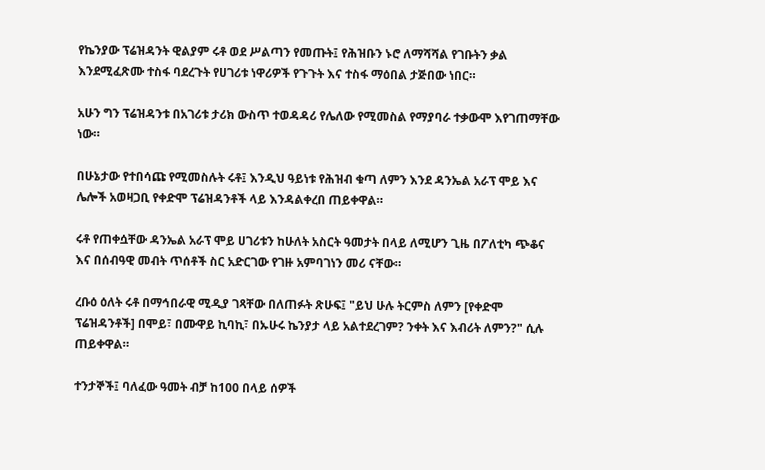የኬንያው ፕሬዝዳንት ዊልያም ሩቶ ወደ ሥልጣን የመጡት፤ የሕዝቡን ኑሮ ለማሻሻል የገቡትን ቃል እንደሚፈጽሙ ተስፋ ባደረጉት የሀገሪቱ ነዋሪዎች የጉጉት እና ተስፋ ማዕበል ታጅበው ነበር።

አሁን ግን ፕሬዝዳንቱ በአገሪቱ ታሪክ ውስጥ ተወዳዳሪ የሌለው የሚመስል የማያባራ ተቃውሞ እየገጠማቸው ነው።

በሁኔታው የተበሳጩ የሚመስሉት ሩቶ፤ እንዲህ ዓይነቱ የሕዝብ ቁጣ ለምን እንደ ዳንኤል አራፕ ሞይ እና ሌሎች አወዛጋቢ የቀድሞ ፕሬዝዳንቶች ላይ እንዳልቀረበ ጠይቀዋል።

ሩቶ የጠቀሷቸው ዳንኤል አራፕ ሞይ ሀገሪቱን ከሁለት አስርት ዓመታት በላይ ለሚሆን ጊዜ በፖለቲካ ጭቆና እና በሰብዓዊ መብት ጥሰቶች ስር አድርገው የገዙ አምባገነን መሪ ናቸው።

ረቡዕ ዕለት ሩቶ በማኅበራዊ ሚዲያ ገጻቸው በለጠፉት ጽሁፍ፤ "ይህ ሁሉ ትርምስ ለምን [የቀድሞ ፕሬዝዳንቶች] በሞይ፣ በሙዋይ ኪባኪ፣ በኡሁሩ ኬንያታ ላይ አልተደረገም? ንቀት እና እብሪት ለምን?" ሲሉ ጠይቀዋል።

ተንታኞች፤ ባለፈው ዓመት ብቻ ከ100 በላይ ሰዎች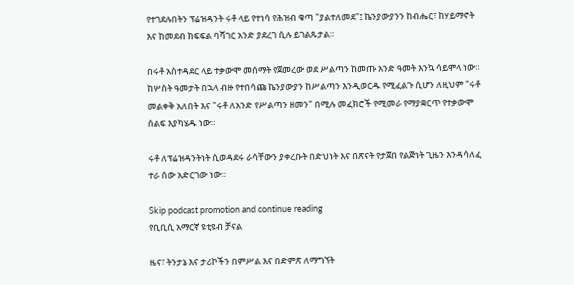የተገደሉበትን ፕሬዝዳንት ሩቶ ላይ የተነሳ የሕዝብ ቁጣ "ያልተለመደ"፤ ኬንያውያንን ከብሔር፣ ከሃይማኖት እና ከመደብ ክፍፍል ባሻገር አንድ ያደረገ ሲሉ ይገልጹታል።

በሩቶ አስተዳደር ላይ ተቃውሞ መሰማት የጀመረው ወደ ሥልጣን ከመጡ አንድ ዓመት እንኳ ሳይሞላ ነው። ከሦስት ዓመታት በኋላ ብዙ የተበሳጩ ኬንያውያን ከሥልጣን እንዲወርዱ የሚፈልጉ ሲሆን ለዚህም "ሩቶ መልቀቅ አለበት እና "ሩቶ ለአንድ የሥልጣን ዘመን" በሚሉ መፈክሮች የሚመራ የማያቋርጥ የተቃውሞ ሰልፍ እያካሄዱ ነው።

ሩቶ ለፕሬዝዳንትነት ሲወዳደሩ ራሳቸውን ያቀረቡት በድህነት እና በጽናት የታጀበ የልጅነት ጊዜን እንዳሳለፈ ተራ ሰው አድርገው ነው።

Skip podcast promotion and continue reading
የቢቢሲ አማርኛ ዩቲዩብ ቻናል

ዜና፣ ትንታኔ እና ታሪኮችን በምሥል እና በድምጽ ለማግኘት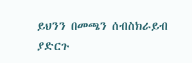ይህንን በመጫን ሰብስክራይብ ያድርጉ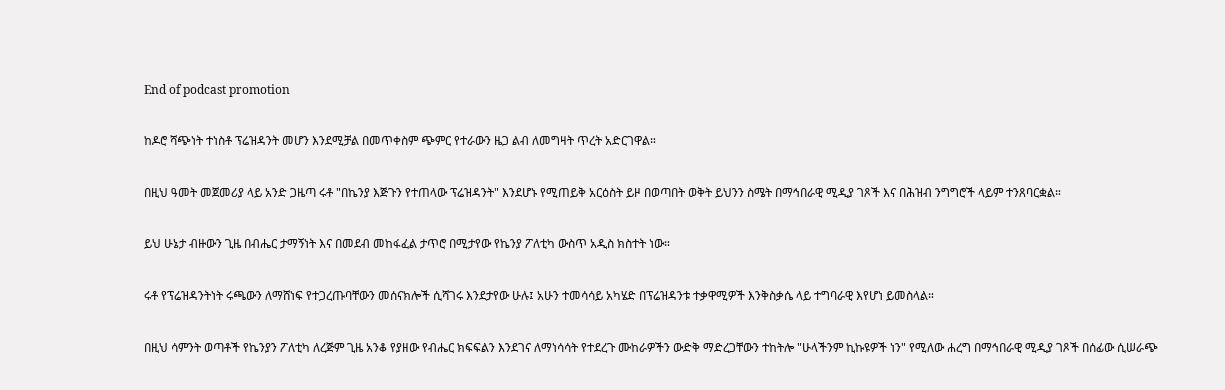End of podcast promotion

ከዶሮ ሻጭነት ተነስቶ ፕሬዝዳንት መሆን እንደሚቻል በመጥቀስም ጭምር የተራውን ዜጋ ልብ ለመግዛት ጥረት አድርገዋል።

በዚህ ዓመት መጀመሪያ ላይ አንድ ጋዜጣ ሩቶ "በኬንያ እጅጉን የተጠላው ፕሬዝዳንት" እንደሆኑ የሚጠይቅ አርዕስት ይዞ በወጣበት ወቅት ይህንን ስሜት በማኅበራዊ ሚዲያ ገጾች እና በሕዝብ ንግግሮች ላይም ተንጸባርቋል።

ይህ ሁኔታ ብዙውን ጊዜ በብሔር ታማኝነት እና በመደብ መከፋፈል ታጥሮ በሚታየው የኬንያ ፖለቲካ ውስጥ አዲስ ክስተት ነው።

ሩቶ የፕሬዝዳንትነት ሩጫውን ለማሸነፍ የተጋረጡባቸውን መሰናክሎች ሲሻገሩ እንደታየው ሁሉ፤ አሁን ተመሳሳይ አካሄድ በፕሬዝዳንቱ ተቃዋሚዎች እንቅስቃሴ ላይ ተግባራዊ እየሆነ ይመስላል።

በዚህ ሳምንት ወጣቶች የኬንያን ፖለቲካ ለረጅም ጊዜ አንቆ የያዘው የብሔር ክፍፍልን እንደገና ለማነሳሳት የተደረጉ ሙከራዎችን ውድቅ ማድረጋቸውን ተከትሎ "ሁላችንም ኪኩዩዎች ነን" የሚለው ሐረግ በማኅበራዊ ሚዲያ ገጾች በሰፊው ሲሠራጭ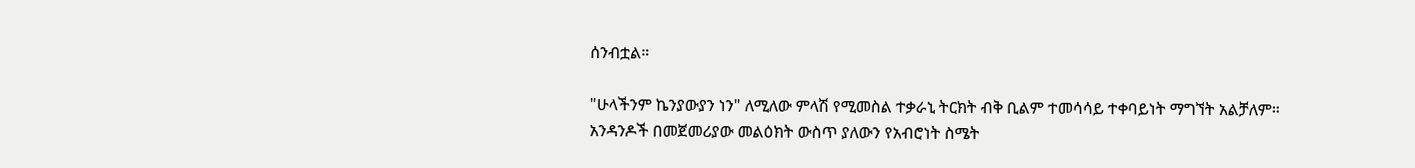ሰንብቷል።

"ሁላችንም ኬንያውያን ነን" ለሚለው ምላሽ የሚመስል ተቃራኒ ትርክት ብቅ ቢልም ተመሳሳይ ተቀባይነት ማግኘት አልቻለም። አንዳንዶች በመጀመሪያው መልዕክት ውስጥ ያለውን የአብሮነት ስሜት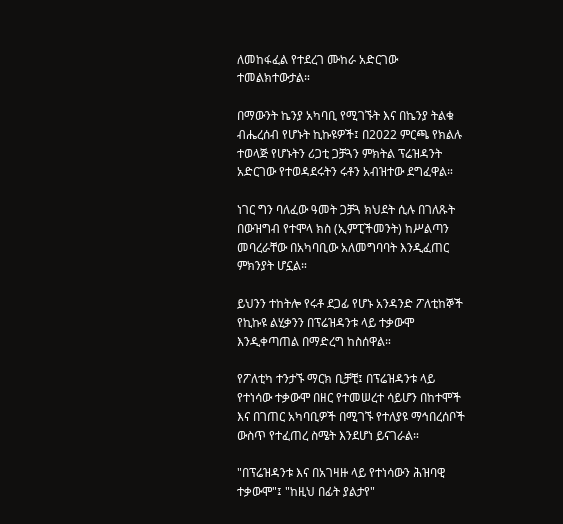ለመከፋፈል የተደረገ ሙከራ አድርገው ተመልክተውታል።

በማውንት ኬንያ አካባቢ የሚገኙት እና በኬንያ ትልቁ ብሔረሰብ የሆኑት ኪኩዩዎች፤ በ2022 ምርጫ የክልሉ ተወላጅ የሆኑትን ሪጋቲ ጋቻጓን ምክትል ፕሬዝዳንት አድርገው የተወዳደሩትን ሩቶን አብዝተው ደግፈዋል።

ነገር ግን ባለፈው ዓመት ጋቻጓ ክህደት ሲሉ በገለጹት በውዝግብ የተሞላ ክስ (ኢምፒችመንት) ከሥልጣን መባረራቸው በአካባቢው አለመግባባት እንዲፈጠር ምክንያት ሆኗል።

ይህንን ተከትሎ የሩቶ ደጋፊ የሆኑ አንዳንድ ፖለቲከኞች የኪኩዩ ልሂቃንን በፕሬዝዳንቱ ላይ ተቃውሞ እንዲቀጣጠል በማድረግ ከስሰዋል።

የፖለቲካ ተንታኙ ማርክ ቢቻቺ፤ በፕሬዝዳንቱ ላይ የተነሳው ተቃውሞ በዘር የተመሠረተ ሳይሆን በከተሞች እና በገጠር አካባቢዎች በሚገኙ የተለያዩ ማኅበረሰቦች ውስጥ የተፈጠረ ስሜት እንደሆነ ይናገራል።

"በፕሬዝዳንቱ እና በአገዛዙ ላይ የተነሳውን ሕዝባዊ ተቃውሞ"፤ "ከዚህ በፊት ያልታየ"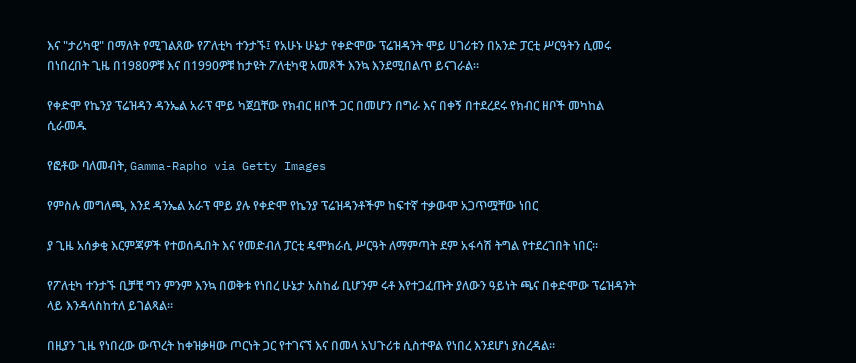እና "ታሪካዊ" በማለት የሚገልጸው የፖለቲካ ተንታኙ፤ የአሁኑ ሁኔታ የቀድሞው ፕሬዝዳንት ሞይ ሀገሪቱን በአንድ ፓርቲ ሥርዓትን ሲመሩ በነበረበት ጊዜ በ1980ዎቹ እና በ1990ዎቹ ከታዩት ፖለቲካዊ አመጾች እንኳ እንደሚበልጥ ይናገራል።

የቀድሞ የኬንያ ፕሬዝዳን ዳንኤል አራፕ ሞይ ካጀቧቸው የክብር ዘቦች ጋር በመሆን በግራ እና በቀኝ በተደረደሩ የክብር ዘቦች መካከል ሲራመዱ

የፎቶው ባለመብት, Gamma-Rapho via Getty Images

የምስሉ መግለጫ, እንደ ዳንኤል አራፕ ሞይ ያሉ የቀድሞ የኬንያ ፕሬዝዳንቶችም ከፍተኛ ተቃውሞ አጋጥሟቸው ነበር

ያ ጊዜ አሰቃቂ እርምጃዎች የተወሰዱበት እና የመድብለ ፓርቲ ዴሞክራሲ ሥርዓት ለማምጣት ደም አፋሳሽ ትግል የተደረገበት ነበር።

የፖለቲካ ተንታኙ ቢቻቺ ግን ምንም እንኳ በወቅቱ የነበረ ሁኔታ አስከፊ ቢሆንም ሩቶ እየተጋፈጡት ያለውን ዓይነት ጫና በቀድሞው ፕሬዝዳንት ላይ እንዳላስከተለ ይገልጻል።

በዚያን ጊዜ የነበረው ውጥረት ከቀዝቃዛው ጦርነት ጋር የተገናኘ እና በመላ አህጉሪቱ ሲስተዋል የነበረ እንደሆነ ያስረዳል።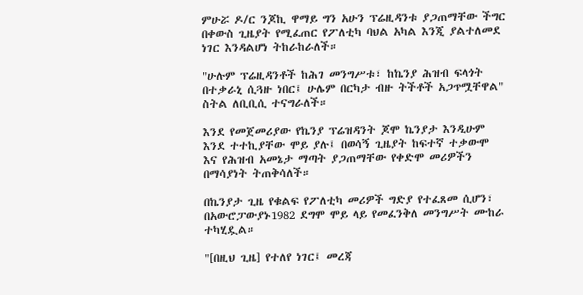ምሁሯ ዶ/ር ንጆኪ ዋማይ ግን አሁን ፕሬዚዳንቱ ያጋጠማቸው ችግር በቀውስ ጊዜያት የሚፈጠር የፖለቲካ ባህል አካል እንጂ ያልተለመደ ነገር እንዳልሆነ ትከራከራለች።

"ሁሉም ፕሬዚዳንቶች ከሕገ መንግሥቱ፣ ከኬንያ ሕዝብ ፍላጎት በተቃራኒ ሲጓዙ ነበር፤ ሁሌም በርካታ ብዙ ትችቶች አጋጥሟቸዋል" ስትል ለቢቢሲ ተናግራለች።

እንደ የመጀመሪያው የኬንያ ፕሬዝዳንት ጆሞ ኬንያታ እንዲሁም እንደ ተተኪያቸው ሞይ ያሉ፤ በወሳኝ ጊዜያት ከፍተኛ ተቃውሞ እና የሕዝብ አመኔታ ማጣት ያጋጠማቸው የቀድሞ መሪዎችን በማሳያነት ትጠቅሳለች።

በኬንያታ ጊዜ የቁልፍ የፖለቲካ መሪዎች ግድያ የተፈጸመ ሲሆን፣ በአውሮፓውያኑ1982 ደግሞ ሞይ ላይ የመፈንቅለ መንግሥት ሙከራ ተካሂዷል።

"[በዚህ ጊዜ] የተለየ ነገር፤ መረጃ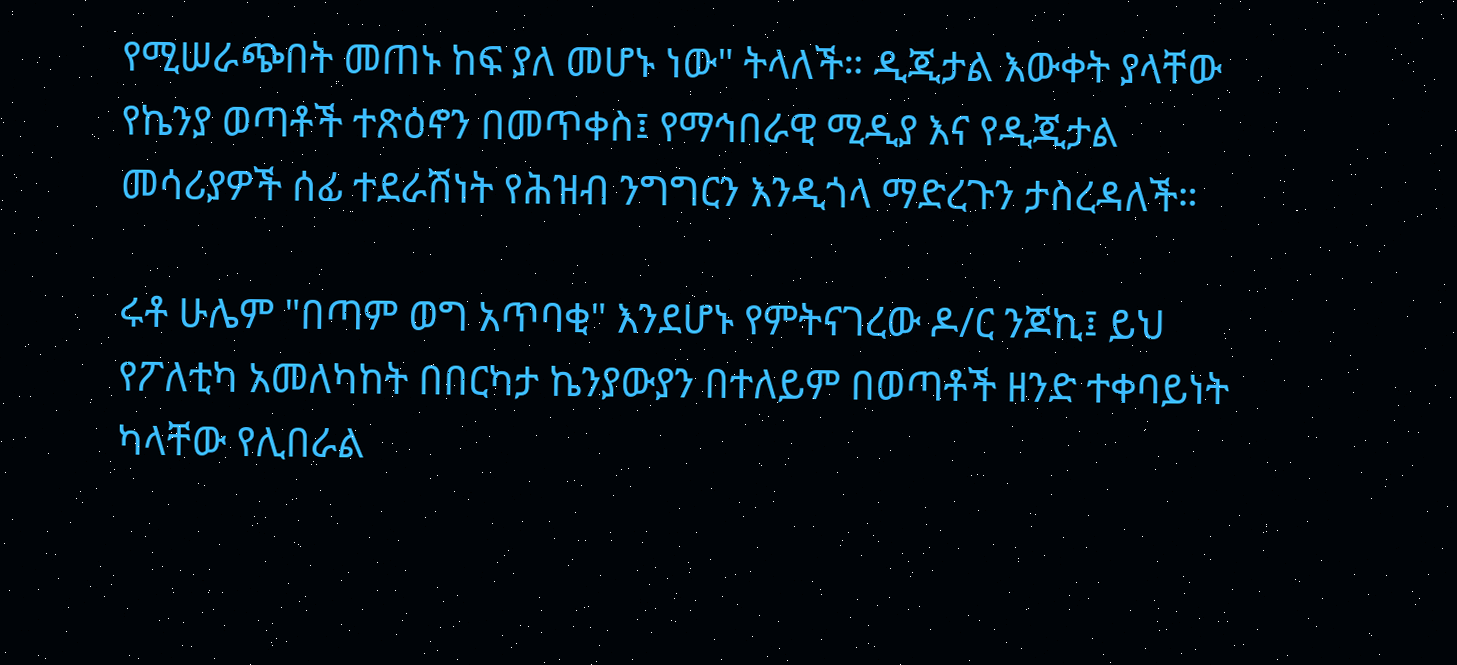የሚሠራጭበት መጠኑ ከፍ ያለ መሆኑ ነው" ትላለች። ዲጂታል እውቀት ያላቸው የኬንያ ወጣቶች ተጽዕኖን በመጥቀስ፤ የማኅበራዊ ሚዲያ እና የዲጂታል መሳሪያዎች ሰፊ ተደራሽነት የሕዝብ ንግግርን እንዲጎላ ማድረጉን ታስረዳለች።

ሩቶ ሁሌም "በጣም ወግ አጥባቂ" እንደሆኑ የምትናገረው ዶ/ር ንጆኪ፤ ይህ የፖለቲካ አመለካከት በበርካታ ኬንያውያን በተለይም በወጣቶች ዘንድ ተቀባይነት ካላቸው የሊበራል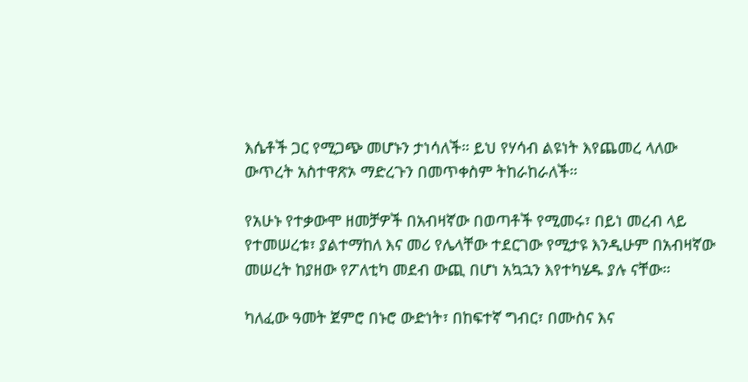እሴቶች ጋር የሚጋጭ መሆኑን ታነሳለች። ይህ የሃሳብ ልዩነት እየጨመረ ላለው ውጥረት አስተዋጽኦ ማድረጉን በመጥቀስም ትከራከራለች።

የአሁኑ የተቃውሞ ዘመቻዎች በአብዛኛው በወጣቶች የሚመሩ፣ በይነ መረብ ላይ የተመሠረቱ፣ ያልተማከለ እና መሪ የሌላቸው ተደርገው የሚታዩ እንዲሁም በአብዛኛው መሠረት ከያዘው የፖለቲካ መደብ ውጪ በሆነ አኳኋን እየተካሄዱ ያሉ ናቸው።

ካለፈው ዓመት ጀምሮ በኑሮ ውድነት፣ በከፍተኛ ግብር፣ በሙስና እና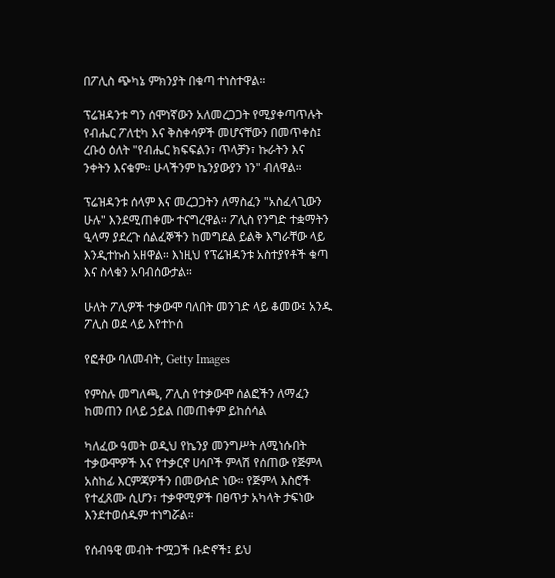በፖሊስ ጭካኔ ምክንያት በቁጣ ተነስተዋል።

ፕሬዝዳንቱ ግን ሰሞነኛውን አለመረጋጋት የሚያቀጣጥሉት የብሔር ፖለቲካ እና ቅስቀሳዎች መሆናቸውን በመጥቀስ፤ ረቡዕ ዕለት "የብሔር ክፍፍልን፣ ጥላቻን፣ ኩራትን እና ንቀትን እናቁም። ሁላችንም ኬንያውያን ነን" ብለዋል።

ፕሬዝዳንቱ ሰላም እና መረጋጋትን ለማስፈን "አስፈላጊውን ሁሉ" እንደሚጠቀሙ ተናግረዋል። ፖሊስ የንግድ ተቋማትን ዒላማ ያደረጉ ሰልፈኞችን ከመግደል ይልቅ እግራቸው ላይ እንዲተኩስ አዘዋል። እነዚህ የፕሬዝዳንቱ አስተያየቶች ቁጣ እና ስላቁን አባብሰውታል።

ሁለት ፖሊዎች ተቃውሞ ባለበት መንገድ ላይ ቆመው፤ አንዱ ፖሊስ ወደ ላይ እየተኮሰ

የፎቶው ባለመብት, Getty Images

የምስሉ መግለጫ, ፖሊስ የተቃውሞ ሰልፎችን ለማፈን ከመጠን በላይ ኃይል በመጠቀም ይከሰሳል

ካለፈው ዓመት ወዲህ የኬንያ መንግሥት ለሚነሱበት ተቃውሞዎች እና የተቃርኖ ሀሳቦች ምላሽ የሰጠው የጅምላ አስከፊ እርምጃዎችን በመውሰድ ነው። የጅምላ እስሮች የተፈጸሙ ሲሆን፣ ተቃዋሚዎች በፀጥታ አካላት ታፍነው እንደተወሰዱም ተነግሯል።

የሰብዓዊ መብት ተሟጋች ቡድኖች፤ ይህ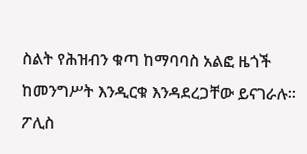ስልት የሕዝብን ቁጣ ከማባባስ አልፎ ዜጎች ከመንግሥት እንዲርቁ እንዳደረጋቸው ይናገራሉ። ፖሊስ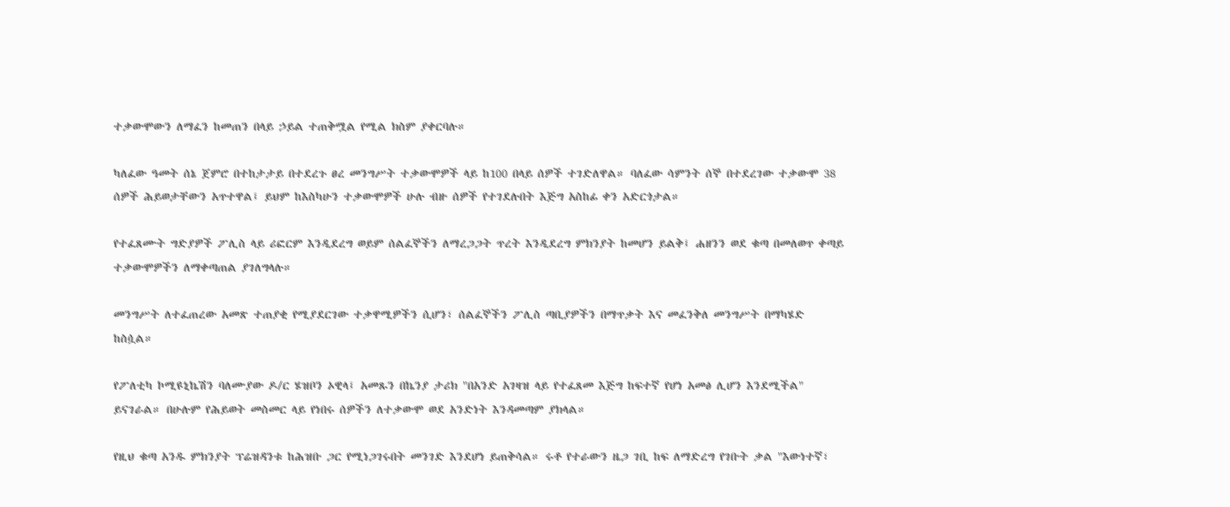ተቃውሞውን ለማፈን ከመጠን በላይ ኃይል ተጠቅሟል የሚል ክስም ያቀርባሉ።

ካለፈው ዓመት ሰኔ ጀምሮ በተከታታይ በተደረጉ ፀረ መንግሥት ተቃውሞዎች ላይ ከ100 በላይ ሰዎች ተገድለዋል። ባለፈው ሳምንት ሰኞ በተደረገው ተቃውሞ 38 ሰዎች ሕይወታቸውን አጥተዋል፤ ይህም ከእስካሁን ተቃውሞዎች ሁሉ ብዙ ሰዎች የተገደሉበት እጅግ አስከፊ ቀን አድርጎታል።

የተፈጸሙት ግድያዎች ፖሊስ ላይ ሪፎርም እንዲደረግ ወይም ሰልፈኞችን ለማረጋጋት ጥረት እንዲደረግ ምክንያት ከመሆን ይልቅ፤ ሐዘንን ወደ ቁጣ በመለወጥ ቀጣይ ተቃውሞዎችን ለማቀጣጠል ያገለግላሉ።

መንግሥት ለተፈጠረው አመጽ ተጠያቂ የሚያደርገው ተቃዋሚዎችን ሲሆን፣ ሰልፈኞችን ፖሊስ ጣቢያዎችን በማጥቃት እና መፈንቅለ መንግሥት በማካሄድ ከስሷል።

የፖለቲካ ኮሚዩኒኬሽን ባለሙያው ዶ/ር ሄዝቦን ኦዊላ፤ አመጹን በኬንያ ታሪክ "በአንድ አገዛዝ ላይ የተፈጸመ እጅግ ከፍተኛ የሆነ አመፅ ሊሆን እንደሚችል" ይናገራል። በሁሉም የሕይወት መስመር ላይ የነበሩ ሰዎችን ለተቃውሞ ወደ አንድነት እንዳመጣም ያክላል።

የዚህ ቁጣ አንዱ ምክንያት ፕሬዝዳንቱ ከሕዝቡ ጋር የሚነጋገሩበት መንገድ እንደሆነ ይጠቅሳል። ሩቶ የተራውን ዜጋ ገቢ ከፍ ለማድረግ የገቡት ቃል "እውነተኛ፣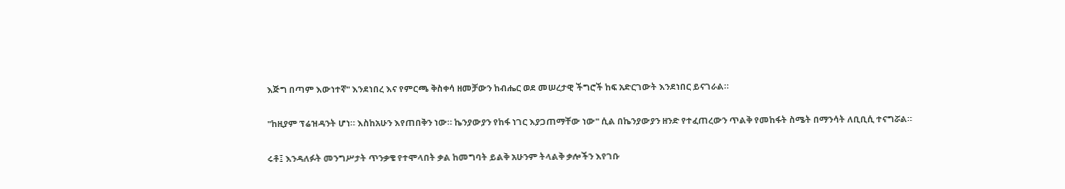እጅግ በጣም እውነተኛ" እንደነበረ እና የምርጫ ቅስቀሳ ዘመቻውን ከብሔር ወደ መሠረታዊ ችግሮች ከፍ አድርገውት እንደነበር ይናገራል።

"ከዚያም ፕሬዝዳንት ሆነ። እስከአሁን እየጠበቅን ነው። ኬንያውያን የከፋ ነገር እያጋጠማቸው ነው" ሲል በኬንያውያን ዘንድ የተፈጠረውን ጥልቅ የመከፋት ስሜት በማንሳት ለቢቢሲ ተናግሯል።

ሩቶ፤ እንዳለፉት መንግሥታት ጥንቃቄ የተሞላበት ቃል ከመግባት ይልቅ አሁንም ትላልቅ ቃሎችን እየገቡ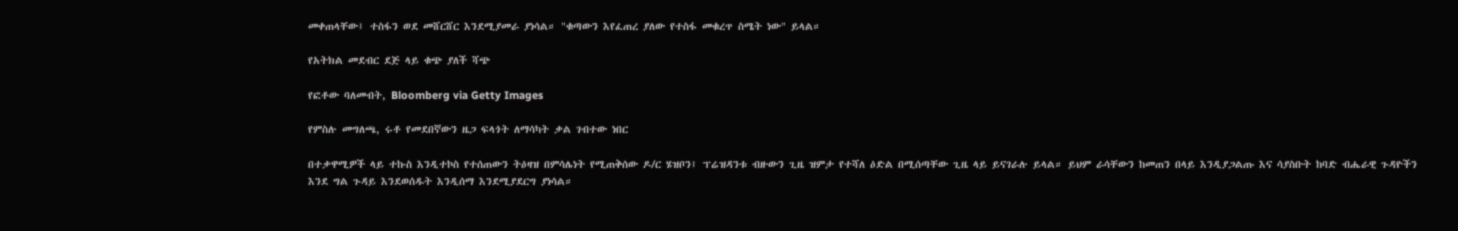መቀጠላቸው፤ ተስፋን ወደ መሸርሸር እንደሚያመራ ያነሳል። "ቁጣውን እየፈጠረ ያለው የተስፋ መቁረጥ ስሜት ነው" ይላል።

የአትክል መደብር ደጅ ላይ ቁጭ ያለች ሻጭ

የፎቶው ባለመብት, Bloomberg via Getty Images

የምስሉ መግለጫ, ሩቶ የመደበኛውን ዜጋ ፍላጎት ለማሳካት ቃል ገብተው ነበር

በተቃዋሚዎች ላይ ተኩስ እንዲተኮስ የተሰጠውን ትዕዛዝ በምሳሌነት የሚጠቅሰው ዶ/ር ሄዝቦን፤ ፕሬዝዳንቱ ብዙውን ጊዜ ዝምታ የተሻለ ዕድል በሚሰጣቸው ጊዜ ላይ ይናገራሉ ይላል። ይህም ራሳቸውን ከመጠን በላይ እንዲያጋልጡ እና ሳያስቡት ከባድ ብሔራዊ ጉዳዮችን እንደ ግል ጉዳይ እንደወሰዱት እንዲሰማ እንደሚያደርግ ያነሳል።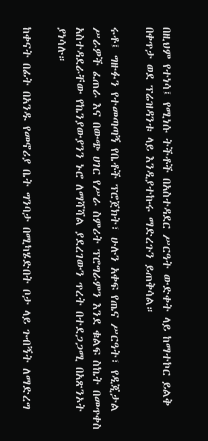በዚህም የተነሳ፤ የሚነሱ ትችቶች በአስተዳደር ሥርዓት ውድቀት ላይ ከማተኮር ይልቅ በቀጥታ ወደ ፕሬዝዳንቱ ላይ እንዲያተኩሩ ማድረጉን ይጠቅሳል።

ሩቶ፤ ግዙፉን የተመጣጣኝ የቤቶች ፕሮጀክት፣ ሁሉን አቀፍ የጤና ሥርዓት፣ የዲጂታል ሥራዎች ፈጠራ እና በውጭ ሀገር የሥራ ስምሪት ፕሮግራምን እንደ ቁልፍ ስኬት በመጥቀስ አስተዳደራቸው የኬንያውያንን ኑሮ ለማሻሻል ያደረገውን ጥረት በተደጋጋሚ በአጽንኦት ያነሳሉ።

ከቀናት በፊት በአንዱ የመኖሪያ ቤት ግንባታ በሚካሄድበት ቦታ ላይ ጉብኝት ለማድረግ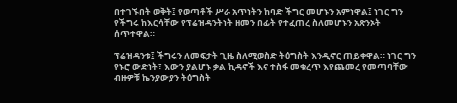በተገኙበት ወቅት፤ የወጣቶች ሥራ አጥነትን ከባድ ችግር መሆኑን አምነዋል፤ ነገር ግን የችግሩ ከእርሳቸው የፕሬዝዳንትነት ዘመን በፊት የተፈጠረ ስለመሆኑን አጽንኦት ሰጥተዋል።

ፕሬዝዳንቱ፤ ችግሩን ለመፍታት ጊዜ ስለሚወስድ ትዕግስት እንዲኖር ጠይቀዋል። ነገር ግን የኑሮ ውድነት፣ እውን ያልሆኑ ቃል ኪዳኖች እና ተስፋ መቁረጥ እየጨመረ የመጣባቸው ብዙዎቹ ኬንያውያን ትዕግስት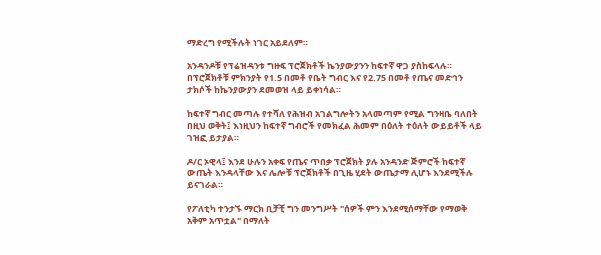ማድረግ የሚችሉት ነገር አይደለም።

አንዳንዶቹ የፕሬዝዳንቱ ግዙፍ ፕሮጀክቶች ኬንያውያንን ከፍተኛ ዋጋ ያስከፍላሉ። በፕሮጀክቶቹ ምክንያት የ1.5 በመቶ የቤት ግብር እና የ2.75 በመቶ የጤና መድኅን ታክሶች ከኬንያውያን ደመወዝ ላይ ይቀነሳል።

ከፍተኛ ግብር መጣሉ የተሻለ የሕዝብ አገልግሎትን አላመጣም የሚል ግንዛቤ ባለበት በዚህ ወቅት፤ እነዚህን ከፍተኛ ግብሮች የመክፈል ሕመም በዕለት ተዕለት ውይይቶች ላይ ገዝፎ ይታያል።

ዶ/ር ኦዊላ፤ እንደ ሁሉን አቀፍ የጤና ጥበቃ ፕሮጀክት ያሉ አንዳንድ ጅምሮች ከፍተኛ ውጤት እንዳላቸው እና ሌሎቹ ፕሮጀክቶች በጊዜ ሂደት ውጤታማ ሊሆኑ እንደሚችሉ ይናገራል።

የፖለቲካ ተንታኙ ማርክ ቢቻቺ ግን መንግሥት "ሰዎች ምን እንደሚሰማቸው የማወቅ አቅም አጥቷል" በማለት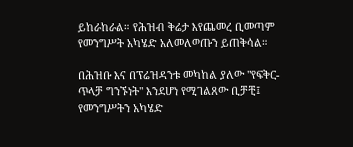ይከራከራል። የሕዝብ ቅሬታ እየጨመረ ቢመጣም የመንግሥት አካሄድ አለመለወጡን ይጠቅሳል።

በሕዝቡ እና በፕሬዝዳንቱ መካከል ያለው "የፍቅር-ጥላቻ ግንኙነት" እንደሆነ የሚገልጸው ቢቻቺ፤ የመንግሥትን አካሄድ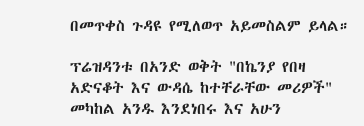በመጥቀስ ጉዳዩ የሚለወጥ አይመስልም ይላል።

ፕሬዝዳንቱ በአንድ ወቅት "በኬንያ የበዛ አድናቆት እና ውዳሴ ከተቸራቸው መሪዎች" መካከል አንዱ እንደነበሩ እና አሁን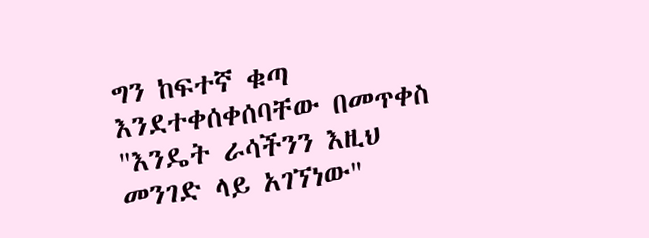ግን ከፍተኛ ቁጣ እንደተቀሰቀሰባቸው በመጥቀስ "እንዴት ራሳችንን እዚህ መንገድ ላይ አገኘነው"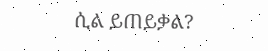ሲል ይጠይቃል?